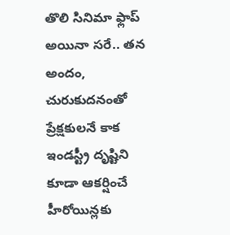తొలి సినిమా ఫ్లాప్ అయినా సరే.. తన అందం, చురుకుదనంతో ప్రేక్షకులనే కాక ఇండస్ట్రీ దృష్టిని కూడా ఆకర్షించే హీరోయిన్లకు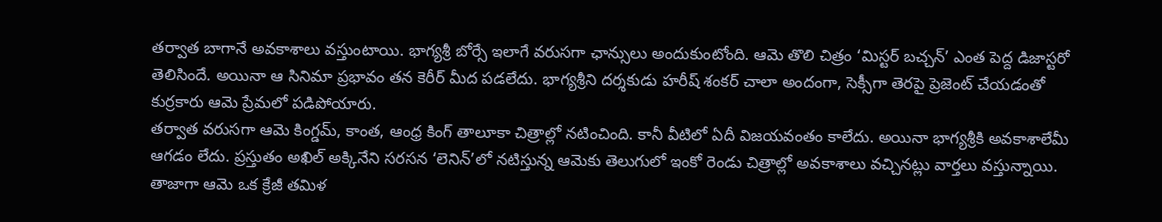తర్వాత బాగానే అవకాశాలు వస్తుంటాయి. భాగ్యశ్రీ బోర్సే ఇలాగే వరుసగా ఛాన్సులు అందుకుంటోంది. ఆమె తొలి చిత్రం ‘మిస్టర్ బచ్చన్’ ఎంత పెద్ద డిజాస్టరో తెలిసిందే. అయినా ఆ సినిమా ప్రభావం తన కెరీర్ మీద పడలేదు. భాగ్యశ్రీని దర్శకుడు హరీష్ శంకర్ చాలా అందంగా, సెక్సీగా తెరపై ప్రెజెంట్ చేయడంతో కుర్రకారు ఆమె ప్రేమలో పడిపోయారు.
తర్వాత వరుసగా ఆమె కింగ్డమ్, కాంత, ఆంధ్ర కింగ్ తాలూకా చిత్రాల్లో నటించింది. కానీ వీటిలో ఏదీ విజయవంతం కాలేదు. అయినా భాగ్యశ్రీకి అవకాశాలేమీ ఆగడం లేదు. ప్రస్తుతం అఖిల్ అక్కినేని సరసన ‘లెనిన్’లో నటిస్తున్న ఆమెకు తెలుగులో ఇంకో రెండు చిత్రాల్లో అవకాశాలు వచ్చినట్లు వార్తలు వస్తున్నాయి. తాజాగా ఆమె ఒక క్రేజీ తమిళ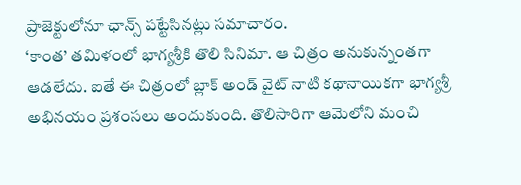ప్రాజెక్టులోనూ ఛాన్స్ పట్టేసినట్లు సమాచారం.
‘కాంత’ తమిళంలో భాగ్యశ్రీకి తొలి సినిమా. ఆ చిత్రం అనుకున్నంతగా ఆడలేదు. ఐతే ఈ చిత్రంలో బ్లాక్ అండ్ వైట్ నాటి కథానాయికగా భాగ్యశ్రీ అభినయం ప్రశంసలు అందుకుంది. తొలిసారిగా ఆమెలోని మంచి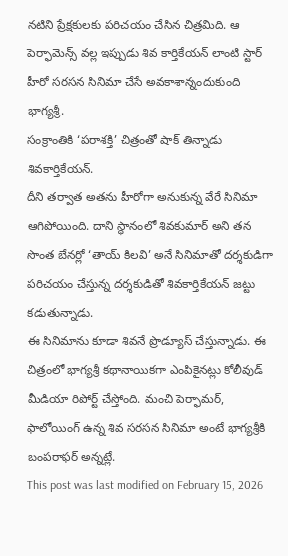నటిని ప్రేక్షకులకు పరిచయం చేసిన చిత్రమిది. ఆ పెర్ఫామెన్స్ వల్ల ఇప్పుడు శివ కార్తికేయన్ లాంటి స్టార్ హీరో సరసన సినిమా చేసే అవకాశాన్నందుకుంది భాగ్యశ్రీ.
సంక్రాంతికి ‘పరాశక్తి’ చిత్రంతో షాక్ తిన్నాడు శివకార్తికేయన్.
దీని తర్వాత అతను హీరోగా అనుకున్న వేరే సినిమా ఆగిపోయింది. దాని స్థానంలో శివకుమార్ అని తన సొంత బేనర్లో ‘తాయ్ కిలవి’ అనే సినిమాతో దర్శకుడిగా పరిచయం చేస్తున్న దర్శకుడితో శివకార్తికేయన్ జట్టు కడుతున్నాడు.
ఈ సినిమాను కూడా శివనే ప్రొడ్యూస్ చేస్తున్నాడు. ఈ చిత్రంలో భాగ్యశ్రీ కథానాయికగా ఎంపికైనట్లు కోలీవుడ్ మీడియా రిపోర్ట్ చేస్తోంది. మంచి పెర్ఫామర్, ఫాలోయింగ్ ఉన్న శివ సరసన సినిమా అంటే భాగ్యశ్రీకి బంపరాఫర్ అన్నట్లే.
This post was last modified on February 15, 2026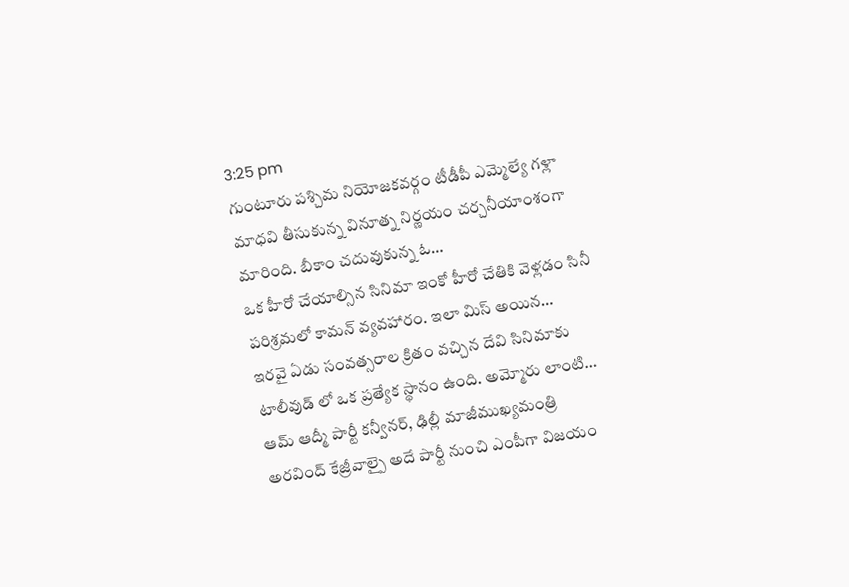3:25 pm
గుంటూరు పశ్చిమ నియోజకవర్గం టీడీపీ ఎమ్మెల్యే గళ్లా మాధవి తీసుకున్న వినూత్న నిర్ణయం చర్చనీయాంశంగా మారింది. బీకాం చదువుకున్న ఓ…
ఒక హీరో చేయాల్సిన సినిమా ఇంకో హీరో చేతికి వెళ్లడం సినీ పరిశ్రమలో కామన్ వ్యవహారం. ఇలా మిస్ అయిన…
ఇరవై ఏడు సంవత్సరాల క్రితం వచ్చిన దేవి సినిమాకు టాలీవుడ్ లో ఒక ప్రత్యేక స్థానం ఉంది. అమ్మోరు లాంటి…
ఆమ్ ఆద్మీ పార్టీ కన్వీనర్, ఢిల్లీ మాజీముఖ్యమంత్రి అరవింద్ కేజ్రీవాల్పై అదే పార్టీ నుంచి ఎంపీగా విజయం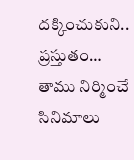దక్కించుకుని.. ప్రస్తుతం…
తాము నిర్మించే సినిమాలు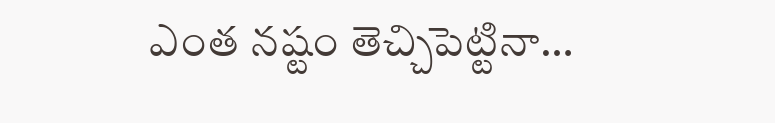ఎంత నష్టం తెచ్చిపెట్టినా…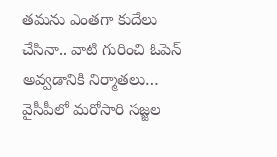తమను ఎంతగా కుదేలు చేసినా.. వాటి గురించి ఓపెన్ అవ్వడానికి నిర్మాతలు…
వైసీపీలో మరోసారి సజ్జల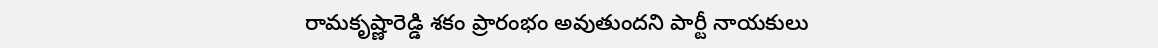రామకృష్ణారెడ్డి శకం ప్రారంభం అవుతుందని పార్టీ నాయకులు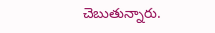చెబుతున్నారు.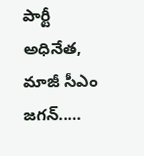పార్టీ అధినేత, మాజీ సీఎం జగన్..…